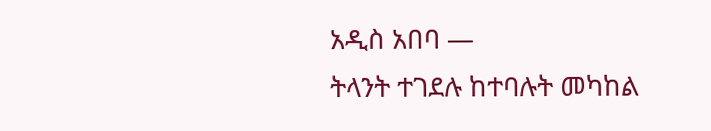አዲስ አበባ —
ትላንት ተገደሉ ከተባሉት መካከል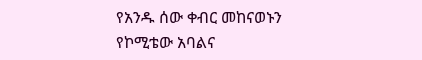የአንዱ ሰው ቀብር መከናወኑን የኮሚቴው አባልና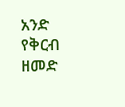አንድ የቅርብ ዘመድ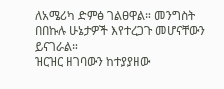ለአሜሪካ ድምፅ ገልፀዋል። መንግስት በበኩሉ ሁኔታዎች እየተረጋጉ መሆናቸውን ይናገራል።
ዝርዝር ዘገባውን ከተያያዘው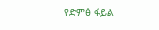የድምፅ ፋይል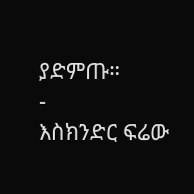ያድምጡ።
-
እስክንድር ፍሬው